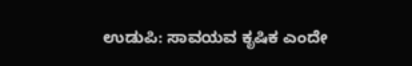ಉಡುಪಿ: ಸಾವಯವ ಕೃಷಿಕ ಎಂದೇ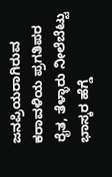ಜನಪ್ರಿಯರಾಗಿರುವ ಕರಾವಳಿಯ ಪ್ರಗತಿಪರ ರೈತ, ತೆಳ್ಳಾರು ನೀಲೆಬೆಟ್ಟು ಭಾಸ್ಕರ ಹೆಗ್ಡೆ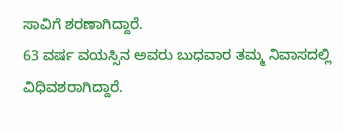ಸಾವಿಗೆ ಶರಣಾಗಿದ್ದಾರೆ.
63 ವರ್ಷ ವಯಸ್ಸಿನ ಅವರು ಬುಧವಾರ ತಮ್ಮ ನಿವಾಸದಲ್ಲಿ ವಿಧಿವಶರಾಗಿದ್ದಾರೆ.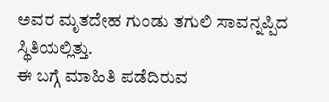ಅವರ ಮೃತದೇಹ ಗುಂಡು ತಗುಲಿ ಸಾವನ್ನಪ್ಪಿದ ಸ್ಥಿತಿಯಲ್ಲಿತ್ತು.
ಈ ಬಗ್ಗೆ ಮಾಹಿತಿ ಪಡೆದಿರುವ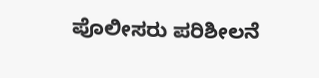ಪೊಲೀಸರು ಪರಿಶೀಲನೆ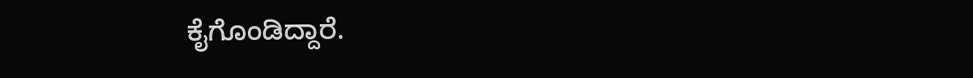ಕೈಗೊಂಡಿದ್ದಾರೆ.